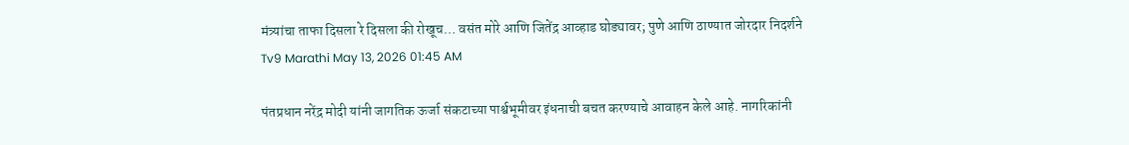मंत्र्यांचा ताफा दिसला रे दिसला की रोखूच… वसंत मोरे आणि जितेंद्र आव्हाड घोड्यावर; पुणे आणि ठाण्यात जोरदार निदर्शने
Tv9 Marathi May 13, 2026 01:45 AM

पंतप्रधान नरेंद्र मोदी यांनी जागतिक ऊर्जा संकटाच्या पार्श्वभूमीवर इंधनाची बचत करण्याचे आवाहन केले आहे. नागरिकांनी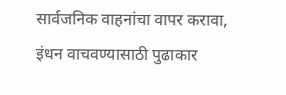सार्वजनिक वाहनांचा वापर करावा, इंधन वाचवण्यासाठी पुढाकार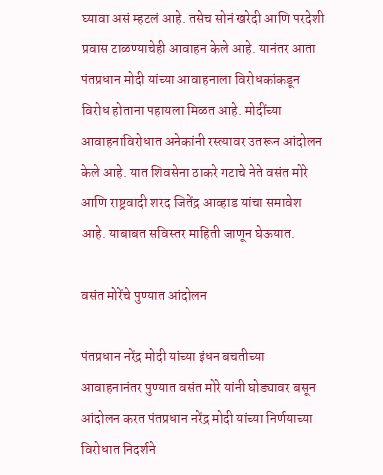घ्यावा असं म्हटलं आहे. तसेच सोनं खरेदी आणि परदेशी प्रवास टाळण्याचेही आवाहन केले आहे. यानंतर आता पंतप्रधान मोदी यांच्या आवाहनाला विरोधकांकडून विरोध होताना पहायला मिळत आहे. मोदींच्या आवाहनाविरोधात अनेकांनी रस्त्यावर उतरून आंदोलन केले आहे. यात शिवसेना ठाकरे गटाचे नेते वसंत मोरे आणि राष्ट्रवादी शरद जितेंद्र आव्हाड यांचा समावेश आहे. याबाबत सविस्तर माहिती जाणून घेऊयात.

वसंत मोरेंचे पुण्यात आंदोलन

पंतप्रधान नरेंद्र मोदी यांच्या इंधन बचतीच्या आवाहनानंतर पुण्यात वसंत मोरे यांनी घोड्यावर बसून आंदोलन करत पंतप्रधान नरेंद्र मोदी यांच्या निर्णयाच्या विरोधात निदर्शने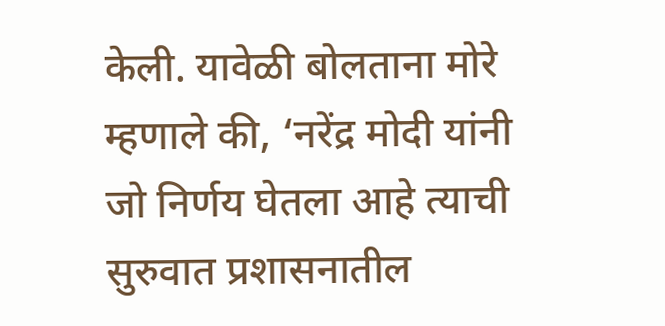केली. यावेळी बोलताना मोरे म्हणाले की, ‘नरेंद्र मोदी यांनी जो निर्णय घेतला आहे त्याची सुरुवात प्रशासनातील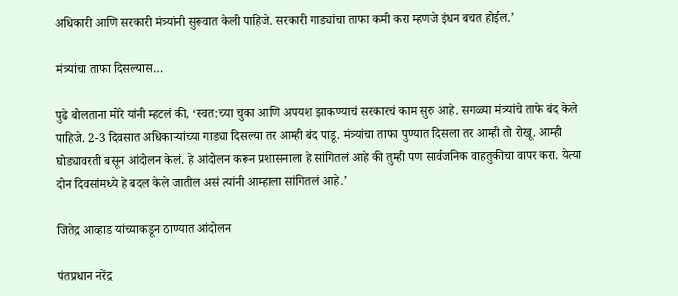अधिकारी आणि सरकारी मंत्र्यांनी सुरूवात केली पाहिजे. सरकारी गाड्यांचा ताफा कमी करा म्हणजे इंधन बचत होईल.’

मंत्र्यांचा ताफा दिसल्यास…

पुढे बोलताना मोरे यांनी म्हटलं की, ‘स्वत:च्या चुका आणि अपयश झाकण्याचं सरकारचं काम सुरु आहे. सगळ्या मंत्र्यांचे ताफे बंद केले पाहिजे. 2-3 दिवसात अधिकाऱ्यांच्या गाड्या दिसल्या तर आम्ही बंद पाडू. मंत्र्यांचा ताफा पुण्यात दिसला तर आम्ही तो रोखू. आम्ही घोड्यावरती बसून आंदोलन केलं. हे आंदोलन करून प्रशासनाला हे सांगितलं आहे की तुम्ही पण सार्वजनिक वाहतुकीचा वापर करा. येत्या दोन दिवसांमध्ये हे बदल केले जातील असं त्यांनी आम्हाला सांगितलं आहे.’

जितेद्र आव्हाड यांच्याकडून ठाण्यात आंदोलन

पंतप्रधान नरेंद्र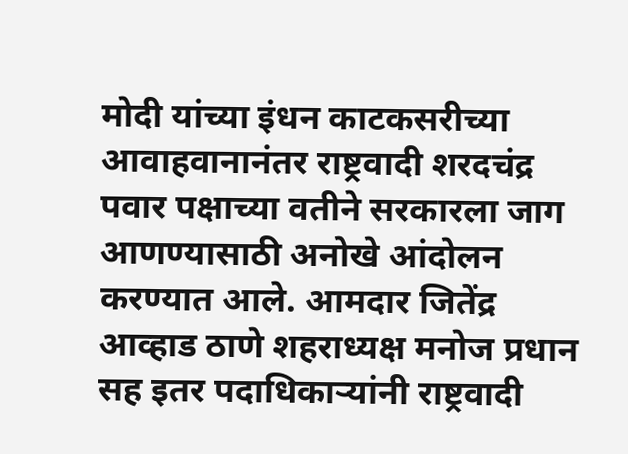मोदी यांच्या इंधन काटकसरीच्या आवाहवानानंतर राष्ट्रवादी शरदचंद्र पवार पक्षाच्या वतीने सरकारला जाग आणण्यासाठी अनोखे आंदोलन करण्यात आले. आमदार जितेंद्र आव्हाड ठाणे शहराध्यक्ष मनोज प्रधान सह इतर पदाधिकाऱ्यांनी राष्ट्रवादी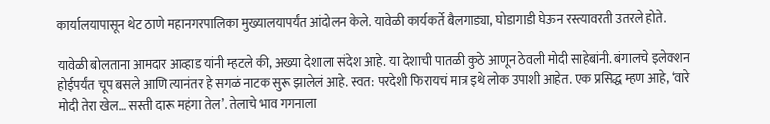कार्यालयापासून थेट ठाणे महानगरपालिका मुख्यालयापर्यंत आंदोलन केले. यावेळी कार्यकर्ते बैलगाड्या, घोडागाडी घेऊन रस्त्यावरती उतरले होते.

यावेळी बोलताना आमदार आव्हाड यांनी म्हटले की, अख्या देशाला संदेश आहे. या देशाची पातळी कुठे आणून ठेवली मोदी साहेबांनी. बंगालचे इलेक्शन होईपर्यंत चूप बसले आणि त्यानंतर हे सगळं नाटक सुरू झालेलं आहे. स्वत: परदेशी फिरायचं मात्र इथे लोक उपाशी आहेत. एक प्रसिद्ध म्हण आहे, ‘वारे मोदी तेरा खेल… सस्ती दारू महंगा तेल’. तेलाचे भाव गगनाला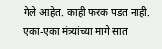गेले आहेत. काही फरक पडत नाही. एका-एका मंत्र्यांच्या मागे सात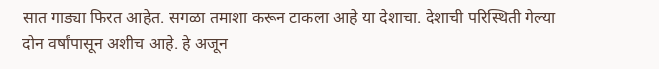सात गाड्या फिरत आहेत. सगळा तमाशा करून टाकला आहे या देशाचा. देशाची परिस्थिती गेल्या दोन वर्षांपासून अशीच आहे. हे अजून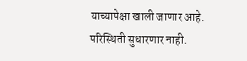याच्यापेक्षा खाली जाणार आहे. परिस्थिती सुधारणार नाही.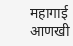महागाई आणखी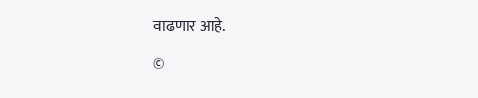वाढणार आहे.

©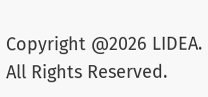Copyright @2026 LIDEA. All Rights Reserved.